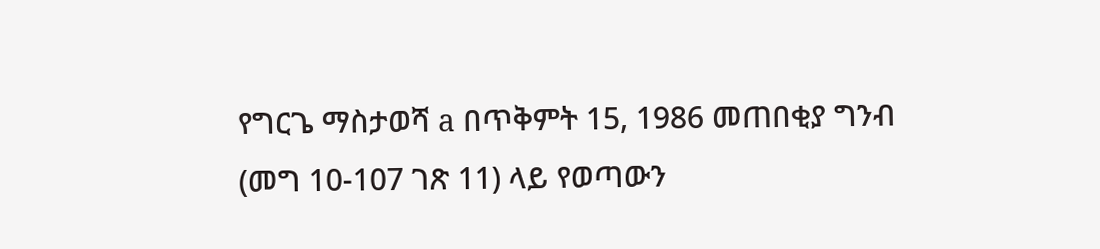የግርጌ ማስታወሻ a በጥቅምት 15, 1986 መጠበቂያ ግንብ (መግ 10-107 ገጽ 11) ላይ የወጣውን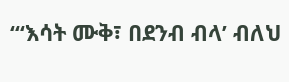“‘እሳት ሙቅ፣ በደንብ ብላ’ ብለህ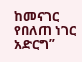ከመናገር የበለጠ ነገር አድርግ”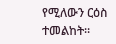የሚለውን ርዕስ ተመልከት።